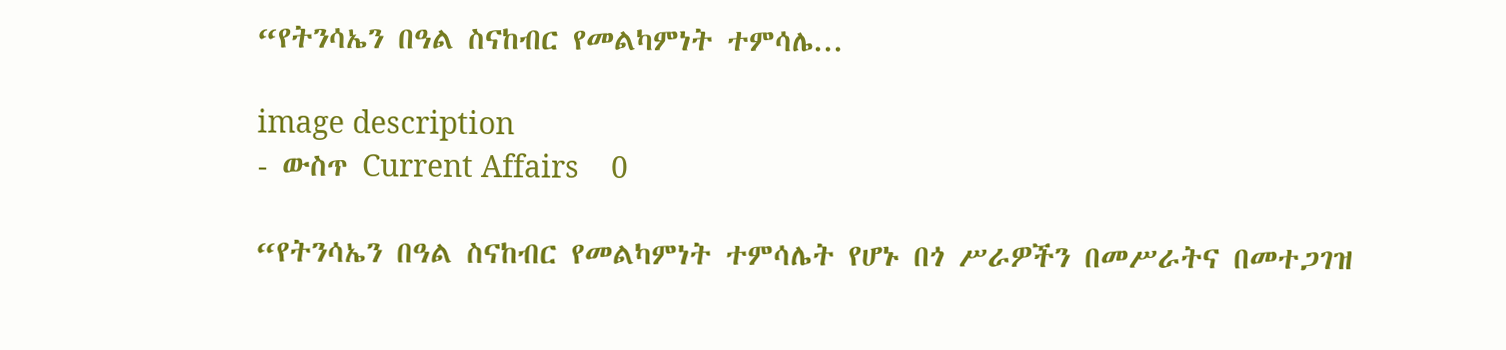“የትንሳኤን በዓል ስናከብር የመልካምነት ተምሳሌ...

image description
- ውስጥ Current Affairs    0

“የትንሳኤን በዓል ስናከብር የመልካምነት ተምሳሌት የሆኑ በጎ ሥራዎችን በመሥራትና በመተጋገዝ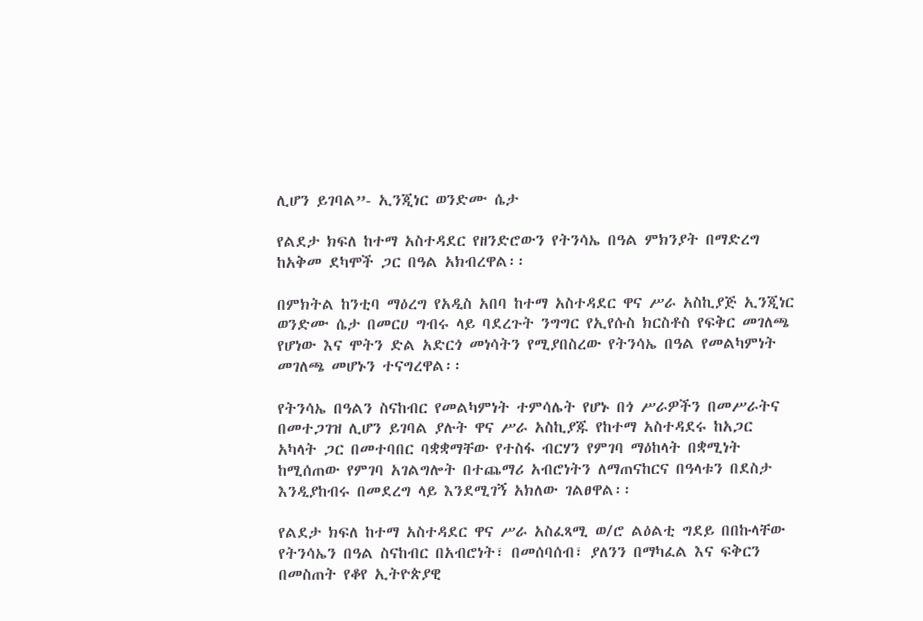ሊሆን ይገባል”- ኢንጂነር ወንድሙ ሴታ

የልደታ ክፍለ ከተማ አስተዳደር የዘንድሮውን የትንሳኤ በዓል ምክንያት በማድረግ ከአቅመ ደካሞች ጋር በዓል አክብረዋል፡፡

በምክትል ከንቲባ ማዕረግ የአዲስ አበባ ከተማ አስተዳደር ዋና ሥራ አስኪያጅ ኢንጂነር ወንድሙ ሴታ በመርሀ ግብሩ ላይ ባደረጉት ንግግር የኢየሱስ ክርስቶስ የፍቅር መገለጫ የሆነው እና ሞትን ድል አድርጎ መነሳትን የሚያበስረው የትንሳኤ በዓል የመልካምነት መገለጫ መሆኑን ተናግረዋል፡፡

የትንሳኤ በዓልን ስናከብር የመልካምነት ተምሳሌት የሆኑ በጎ ሥራዎችን በመሥራትና በመተጋገዝ ሊሆን ይገባል ያሉት ዋና ሥራ አስኪያጁ የከተማ አስተዳደሩ ከአጋር አካላት ጋር በመተባበር ባቋቋማቸው የተስፋ ብርሃን የምገባ ማዕከላት በቋሚነት ከሚሰጠው የምገባ አገልግሎት በተጨማሪ አብሮነትን ለማጠናከርና በዓላቱን በደስታ እንዲያከብሩ በመደረግ ላይ እንደሚገኝ አክለው ገልፀዋል፡፡

የልደታ ክፍለ ከተማ አስተዳደር ዋና ሥራ አስፈጻሚ ወ/ሮ ልዕልቲ ግደይ በበኩላቸው የትንሳኤን በዓል ስናከብር በአብሮነት፣ በመሰባሰብ፣ ያለንን በማካፈል እና ፍቅርን በመስጠት የቆየ ኢትዮጵያዊ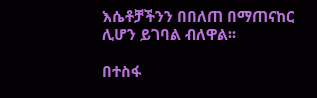እሴቶቻችንን በበለጠ በማጠናከር ሊሆን ይገባል ብለዋል፡፡

በተስፋ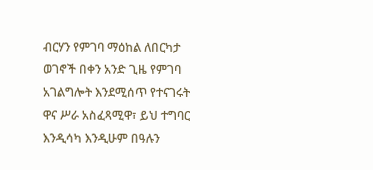ብርሃን የምገባ ማዕከል ለበርካታ ወገኖች በቀን አንድ ጊዜ የምገባ አገልግሎት እንደሚሰጥ የተናገሩት ዋና ሥራ አስፈጻሚዋ፣ ይህ ተግባር እንዲሳካ እንዲሁም በዓሉን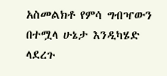አስመልክቶ የምሳ ግብዣውን በተሟላ ሁኔታ እንዲካሄድ ላደረጉ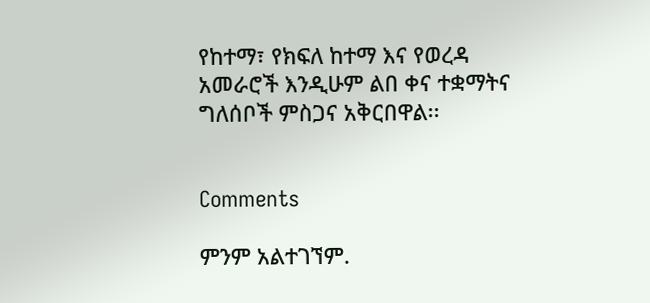የከተማ፣ የክፍለ ከተማ እና የወረዳ አመራሮች እንዲሁም ልበ ቀና ተቋማትና ግለሰቦች ምስጋና አቅርበዋል፡፡


Comments

ምንም አልተገኘም.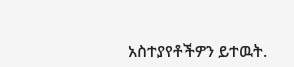አስተያየቶችዎን ይተዉት.